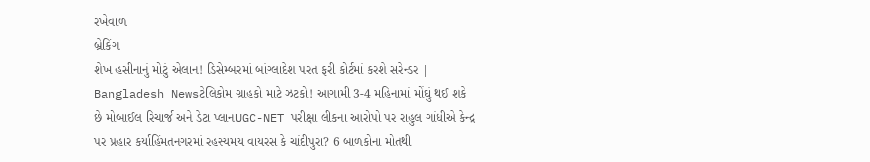રખેવાળ
બ્રેકિંગ
શેખ હસીનાનું મોટું એલાન! ડિસેમ્બરમાં બાંગ્લાદેશ પરત ફરી કોર્ટમાં કરશે સરેન્ડર | Bangladesh Newsટેલિકોમ ગ્રાહકો માટે ઝટકો! આગામી 3-4 મહિનામાં મોંઘું થઈ શકે છે મોબાઈલ રિચાર્જ અને ડેટા પ્લાનUGC-NET પરીક્ષા લીકના આરોપો પર રાહુલ ગાંધીએ કેન્દ્ર પર પ્રહાર કર્યાહિંમતનગરમાં રહસ્યમય વાયરસ કે ચાંદીપુરા? 6 બાળકોના મોતથી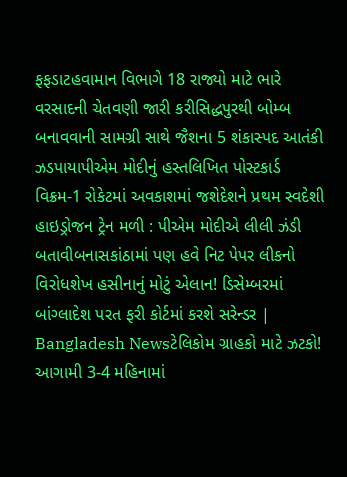ફફડાટહવામાન વિભાગે 18 રાજ્યો માટે ભારે વરસાદની ચેતવણી જારી કરીસિદ્ધપુરથી બોમ્બ બનાવવાની સામગ્રી સાથે જૈશના 5 શંકાસ્પદ આતંકી ઝડપાયાપીએમ મોદીનું હસ્તલિખિત પોસ્ટકાર્ડ વિક્રમ-1 રોકેટમાં અવકાશમાં જશેદેશને પ્રથમ સ્વદેશી હાઇડ્રોજન ટ્રેન મળી : પીએમ મોદીએ લીલી ઝંડી બતાવીબનાસકાંઠામાં પણ હવે નિટ પેપર લીકનો વિરોધશેખ હસીનાનું મોટું એલાન! ડિસેમ્બરમાં બાંગ્લાદેશ પરત ફરી કોર્ટમાં કરશે સરેન્ડર | Bangladesh Newsટેલિકોમ ગ્રાહકો માટે ઝટકો! આગામી 3-4 મહિનામાં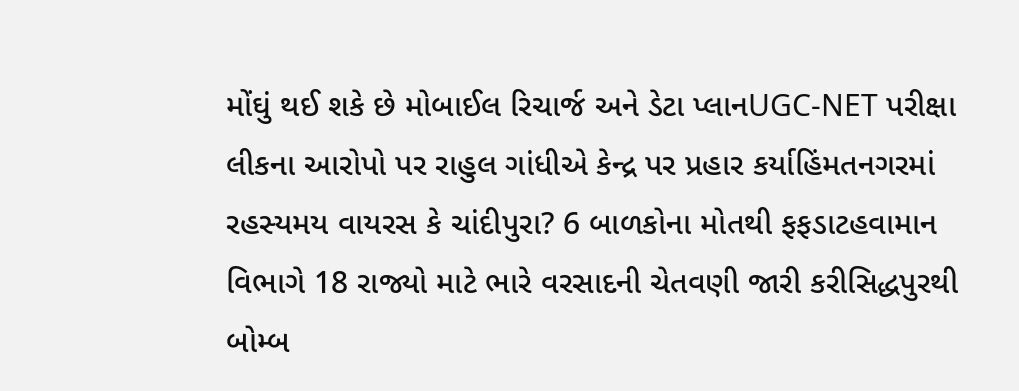મોંઘું થઈ શકે છે મોબાઈલ રિચાર્જ અને ડેટા પ્લાનUGC-NET પરીક્ષા લીકના આરોપો પર રાહુલ ગાંધીએ કેન્દ્ર પર પ્રહાર કર્યાહિંમતનગરમાં રહસ્યમય વાયરસ કે ચાંદીપુરા? 6 બાળકોના મોતથી ફફડાટહવામાન વિભાગે 18 રાજ્યો માટે ભારે વરસાદની ચેતવણી જારી કરીસિદ્ધપુરથી બોમ્બ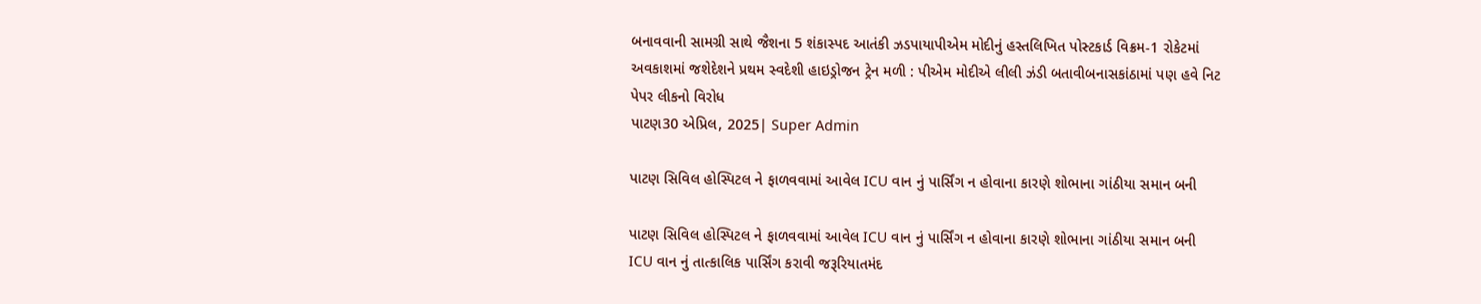બનાવવાની સામગ્રી સાથે જૈશના 5 શંકાસ્પદ આતંકી ઝડપાયાપીએમ મોદીનું હસ્તલિખિત પોસ્ટકાર્ડ વિક્રમ-1 રોકેટમાં અવકાશમાં જશેદેશને પ્રથમ સ્વદેશી હાઇડ્રોજન ટ્રેન મળી : પીએમ મોદીએ લીલી ઝંડી બતાવીબનાસકાંઠામાં પણ હવે નિટ પેપર લીકનો વિરોધ
પાટણ30 એપ્રિલ, 2025| Super Admin

પાટણ સિવિલ હોસ્પિટલ ને ફાળવવામાં આવેલ ICU વાન નું પાર્સિંગ ન હોવાના કારણે શોભાના ગાંઠીયા સમાન બની

પાટણ સિવિલ હોસ્પિટલ ને ફાળવવામાં આવેલ ICU વાન નું પાર્સિંગ ન હોવાના કારણે શોભાના ગાંઠીયા સમાન બની
ICU વાન નું તાત્કાલિક પાર્સિંગ કરાવી જરૂરિયાતમંદ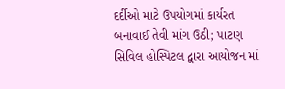દર્દીઓ માટે ઉપયોગમાં કાર્યરત બનાવાઈ તેવી માંગ ઉઠી; પાટણ સિવિલ હોસ્પિટલ દ્વારા આયોજન માં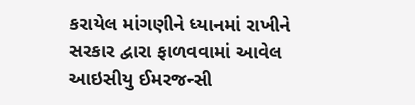કરાયેલ માંગણીને ધ્યાનમાં રાખીને સરકાર દ્વારા ફાળવવામાં આવેલ આઇસીયુ ઈમરજન્સી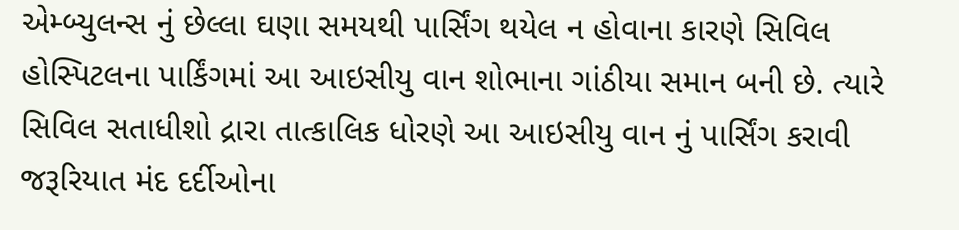એમ્બ્યુલન્સ નું છેલ્લા ઘણા સમયથી પાર્સિંગ થયેલ ન હોવાના કારણે સિવિલ હોસ્પિટલના પાર્કિંગમાં આ આઇસીયુ વાન શોભાના ગાંઠીયા સમાન બની છે. ત્યારે સિવિલ સતાધીશો દ્રારા તાત્કાલિક ધોરણે આ આઇસીયુ વાન નું પાર્સિંગ કરાવી જરૂરિયાત મંદ દર્દીઓના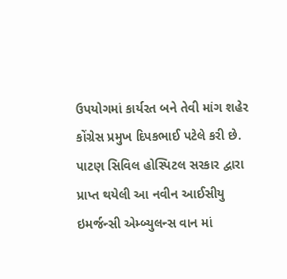ઉપયોગમાં કાર્યરત બને તેવી માંગ શહેર કોંગ્રેસ પ્રમુખ દિપકભાઈ પટેલે કરી છે. પાટણ સિવિલ હોસ્પિટલ સરકાર દ્વારા પ્રાપ્ત થયેલી આ નવીન આઈસીયુ ઇમર્જન્સી એમ્બ્યુલન્સ વાન માં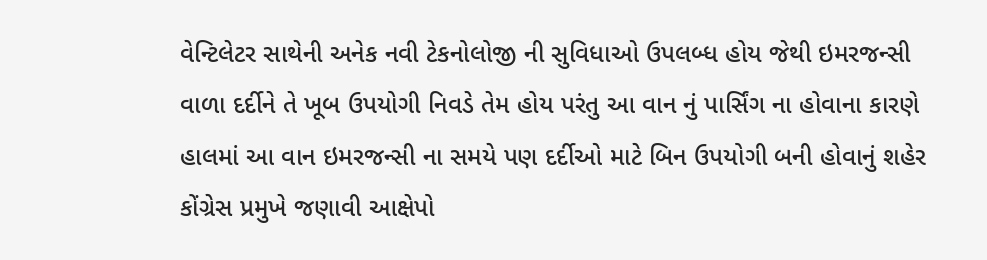વેન્ટિલેટર સાથેની અનેક નવી ટેકનોલોજી ની સુવિધાઓ ઉપલબ્ધ હોય જેથી ઇમરજન્સી વાળા દર્દીને તે ખૂબ ઉપયોગી નિવડે તેમ હોય પરંતુ આ વાન નું પાર્સિંગ ના હોવાના કારણે હાલમાં આ વાન ઇમરજન્સી ના સમયે પણ દર્દીઓ માટે બિન ઉપયોગી બની હોવાનું શહેર કોંગ્રેસ પ્રમુખે જણાવી આક્ષેપો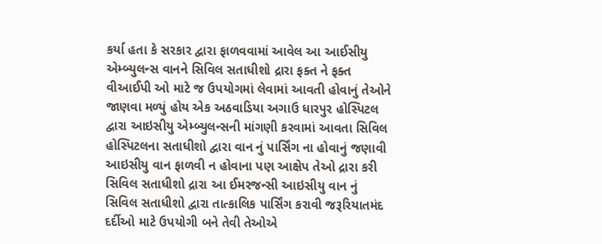કર્યા હતા કે સરકાર દ્વારા ફાળવવામાં આવેલ આ આઈસીયુ એમ્બ્યુલન્સ વાનને સિવિલ સતાધીશો દ્રારા ફક્ત ને ફક્ત વીઆઈપી ઓ માટે જ ઉપયોગમાં લેવામાં આવતી હોવાનું તેઓને જાણવા મળ્યું હોય એક અઠવાડિયા અગાઉ ધારપુર હોસ્પિટલ દ્વારા આઇસીયુ એમ્બ્યુલન્સની માંગણી કરવામાં આવતા સિવિલ હોસ્પિટલના સતાધીશો દ્વારા વાન નું પાર્સિંગ ના હોવાનું જણાવી આઇસીયુ વાન ફાળવી ન હોવાના પણ આક્ષેપ તેઓ દ્રારા કરી સિવિલ સતાધીશો દ્રારા આ ઈમરજન્સી આઇસીયુ વાન નું સિવિલ સતાધીશો દ્વારા તાત્કાલિક પાર્સિંગ કરાવી જરૂરિયાતમંદ દર્દીઓ માટે ઉપયોગી બને તેવી તેઓએ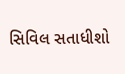સિવિલ સતાધીશો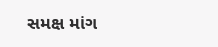સમક્ષ માંગ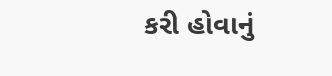કરી હોવાનું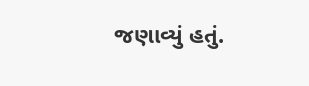જણાવ્યું હતું.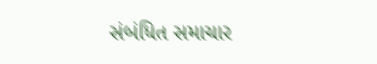સંબંધિત સમાચાર